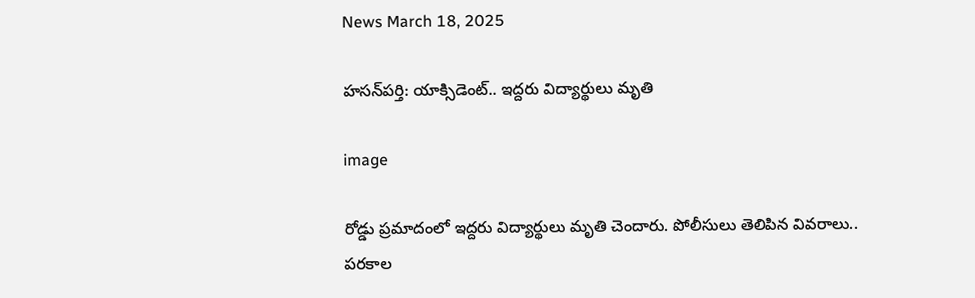News March 18, 2025

హసన్‌పర్తి: యాక్సిడెంట్.. ఇద్దరు విద్యార్థులు మృతి

image

రోడ్డు ప్రమాదంలో ఇద్దరు విద్యార్థులు మృతి చెందారు. పోలీసులు తెలిపిన వివరాలు.. పరకాల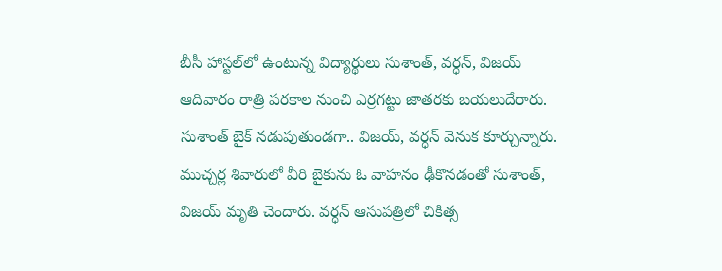బీసీ హాస్టల్‌లో ఉంటున్న విద్యార్థులు సుశాంత్, వర్ధన్, విజయ్ ఆదివారం రాత్రి పరకాల నుంచి ఎర్రగట్టు జాతరకు బయలుదేరారు. సుశాంత్ బైక్ నడుపుతుండగా.. విజయ్, వర్ధన్ వెనుక కూర్చున్నారు. ముచ్చర్ల శివారులో వీరి బైకును ఓ వాహనం ఢీకొనడంతో సుశాంత్, విజయ్ మృతి చెందారు. వర్ధన్ ఆసుపత్రిలో చికిత్స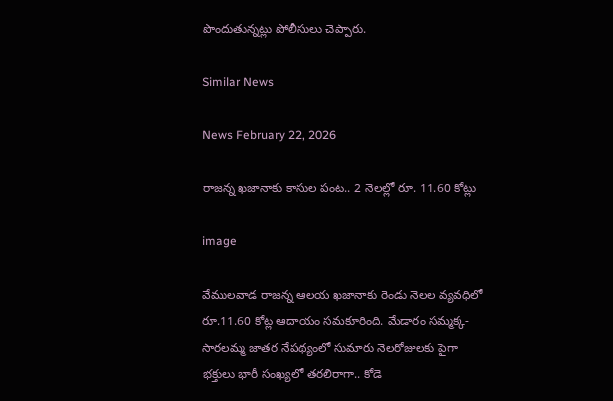పొందుతున్నట్లు పోలీసులు చెప్పారు.

Similar News

News February 22, 2026

రాజన్న ఖజానాకు కాసుల పంట.. 2 నెలల్లో రూ. 11.60 కోట్లు

image

వేములవాడ రాజన్న ఆలయ ఖజానాకు రెండు నెలల వ్యవధిలో రూ.11.60 కోట్ల ఆదాయం సమకూరింది. మేడారం సమ్మక్క-సారలమ్మ జాతర నేపథ్యంలో సుమారు నెలరోజులకు పైగా భక్తులు భారీ సంఖ్యలో తరలిరాగా.. కోడె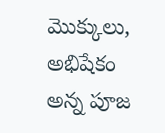మొక్కులు, అభిషేకం అన్న పూజ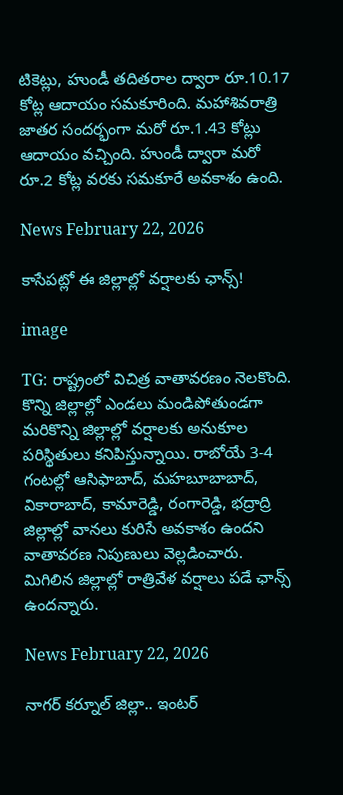టికెట్లు, హుండీ తదితరాల ద్వారా రూ.10.17 కోట్ల ఆదాయం సమకూరింది. మహాశివరాత్రి జాతర సందర్భంగా మరో రూ.1.43 కోట్లు ఆదాయం వచ్చింది. హుండీ ద్వారా మరో రూ.2 కోట్ల వరకు సమకూరే అవకాశం ఉంది.

News February 22, 2026

కాసేపట్లో ఈ జిల్లాల్లో వర్షాలకు ఛాన్స్!

image

TG: రాష్ట్రంలో విచిత్ర వాతావరణం నెలకొంది. కొన్ని జిల్లాల్లో ఎండలు మండిపోతుండగా మరికొన్ని జిల్లాల్లో వర్షాలకు అనుకూల పరిస్థితులు కనిపిస్తున్నాయి. రాబోయే 3-4 గంటల్లో ఆసిఫాబాద్, మహబూబాబాద్, వికారాబాద్, కామారెడ్డి, రంగారెడ్డి, భద్రాద్రి జిల్లాల్లో వానలు కురిసే అవకాశం ఉందని వాతావరణ నిపుణులు వెల్లడించారు. మిగిలిన జిల్లాల్లో రాత్రివేళ వర్షాలు పడే ఛాన్స్ ఉందన్నారు.

News February 22, 2026

నాగర్ కర్నూల్ జిల్లా.. ఇంటర్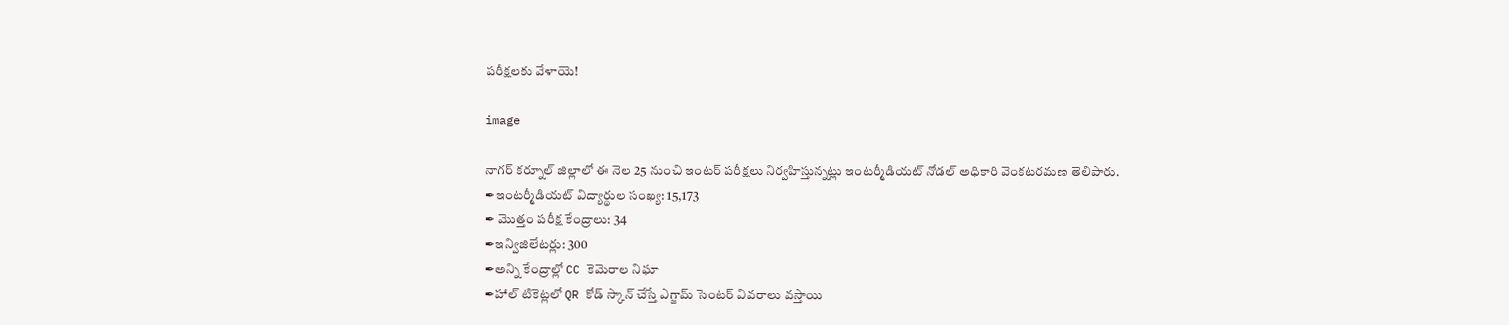పరీక్షలకు వేళాయె!

image

నాగర్ కర్నూల్ జిల్లాలో ఈ నెల 25 నుంచి ఇంటర్ పరీక్షలు నిర్వహిస్తున్నట్లు ఇంటర్మీడియట్ నోడల్ అధికారి వెంకటరమణ తెలిపారు.
✒ఇంటర్మీడియట్ విద్యార్థుల సంఖ్య: 15,173
✒ మొత్తం పరీక్ష కేంద్రాలు: 34
✒ఇన్విజిలేటర్లు: 300
✒అన్ని కేంద్రాల్లో CC కెమెరాల నిఘా
✒హాల్ టికెట్లలో QR కోడ్ స్కాన్ చేస్తే ఎగ్జామ్ సెంటర్ వివరాలు వస్తాయి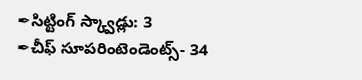✒సిట్టింగ్ స్క్వాడ్లు: 3
✒చీఫ్ సూపరింటెండెంట్స్- 34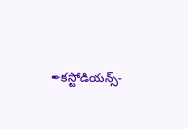✒కస్టోడియన్స్-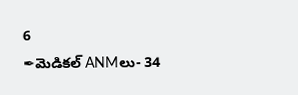6
✒మెడికల్ ANMలు- 34